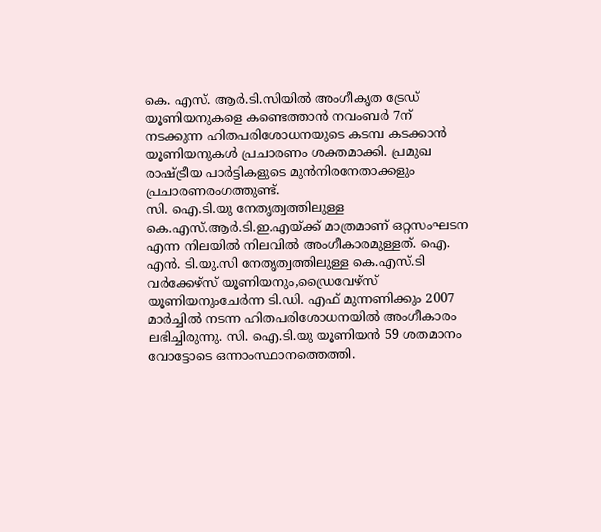കെ. എസ്. ആർ.ടി.സിയിൽ അംഗീകൃത ട്രേഡ് യൂണിയനുകളെ കണ്ടെത്താൻ നവംബർ 7ന് നടക്കുന്ന ഹിതപരിശോധനയുടെ കടമ്പ കടക്കാൻ യൂണിയനുകൾ പ്രചാരണം ശക്തമാക്കി. പ്രമുഖ രാഷ്ട്രീയ പാർട്ടികളുടെ മുൻനിരനേതാക്കളും പ്രചാരണരംഗത്തുണ്ട്.
സി. ഐ.ടി.യു നേതൃത്വത്തിലുള്ള കെ.എസ്.ആർ.ടി.ഇ.എയ്ക്ക് മാത്രമാണ് ഒറ്റസംഘടന എന്ന നിലയിൽ നിലവിൽ അംഗീകാരമുള്ളത്. ഐ. എൻ. ടി.യു.സി നേതൃത്വത്തിലുള്ള കെ.എസ്.ടി വർക്കേഴ്സ് യൂണിയനും,ഡ്രൈവേഴ്സ് യൂണിയനുംചേർന്ന ടി.ഡി. എഫ് മുന്നണിക്കും 2007 മാർച്ചിൽ നടന്ന ഹിതപരിശോധനയിൽ അംഗീകാരം ലഭിച്ചിരുന്നു. സി. ഐ.ടി.യു യൂണിയൻ 59 ശതമാനം വോട്ടോടെ ഒന്നാംസ്ഥാനത്തെത്തി.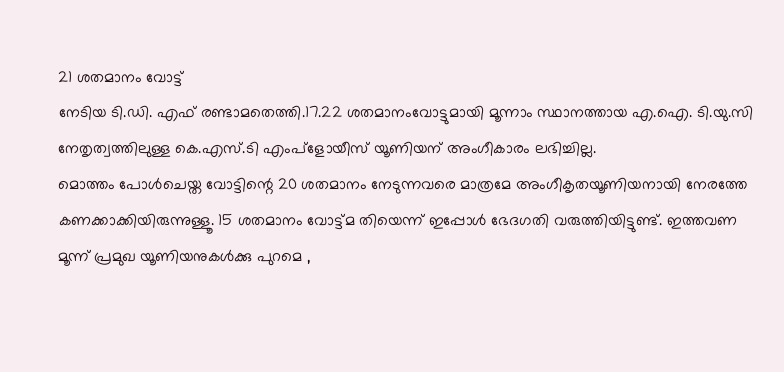21 ശതമാനം വോട്ട്
നേടിയ ടി.ഡി. എഫ് രണ്ടാമതെത്തി.17.22 ശതമാനംവോട്ടുമായി മൂന്നാം സ്ഥാനത്തായ എ.ഐ. ടി.യു.സി നേതൃത്വത്തിലുള്ള കെ.എസ്.ടി എംപ്ളോയീസ് യൂണിയന് അംഗീകാരം ലഭിച്ചില്ല.
മൊത്തം പോൾചെയ്ത വോട്ടിന്റെ 20 ശതമാനം നേടുന്നവരെ മാത്രമേ അംഗീകൃതയൂണിയനായി നേരത്തേ കണക്കാക്കിയിരുന്നുള്ളൂ. 15 ശതമാനം വോട്ട്മ തിയെന്ന് ഇപ്പോൾ ഭേദഗതി വരുത്തിയിട്ടുണ്ട്. ഇത്തവണ മൂന്ന് പ്രമുഖ യൂണിയനുകൾക്കു പുറമെ ,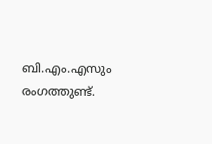ബി.എം.എസും രംഗത്തുണ്ട്.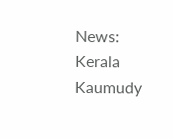News: Kerala Kaumudy